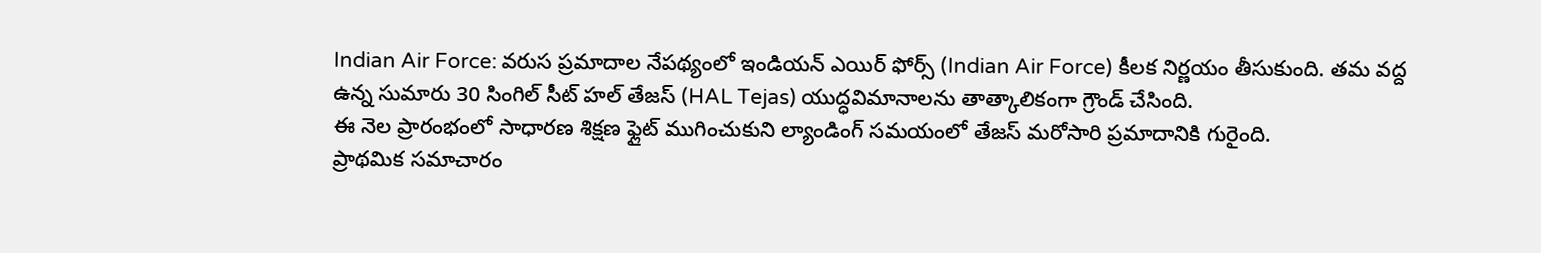Indian Air Force: వరుస ప్రమాదాల నేపథ్యంలో ఇండియన్ ఎయిర్ ఫోర్స్ (Indian Air Force) కీలక నిర్ణయం తీసుకుంది. తమ వద్ద ఉన్న సుమారు 30 సింగిల్ సీట్ హల్ తేజస్ (HAL Tejas) యుద్ధవిమానాలను తాత్కాలికంగా గ్రౌండ్ చేసింది.
ఈ నెల ప్రారంభంలో సాధారణ శిక్షణ ఫ్లైట్ ముగించుకుని ల్యాండింగ్ సమయంలో తేజస్ మరోసారి ప్రమాదానికి గురైంది.
ప్రాథమిక సమాచారం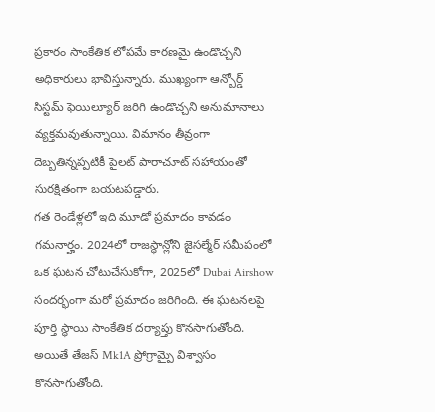ప్రకారం సాంకేతిక లోపమే కారణమై ఉండొచ్చని అధికారులు భావిస్తున్నారు. ముఖ్యంగా ఆన్బోర్డ్ సిస్టమ్ ఫెయిల్యూర్ జరిగి ఉండొచ్చని అనుమానాలు వ్యక్తమవుతున్నాయి. విమానం తీవ్రంగా దెబ్బతిన్నప్పటికీ పైలట్ పారాచూట్ సహాయంతో సురక్షితంగా బయటపడ్డారు.
గత రెండేళ్లలో ఇది మూడో ప్రమాదం కావడం గమనార్హం. 2024లో రాజస్థాన్లోని జైసల్మేర్ సమీపంలో ఒక ఘటన చోటుచేసుకోగా, 2025లో Dubai Airshow సందర్భంగా మరో ప్రమాదం జరిగింది. ఈ ఘటనలపై పూర్తి స్థాయి సాంకేతిక దర్యాప్తు కొనసాగుతోంది.
అయితే తేజస్ Mk1A ప్రోగ్రామ్పై విశ్వాసం కొనసాగుతోంది.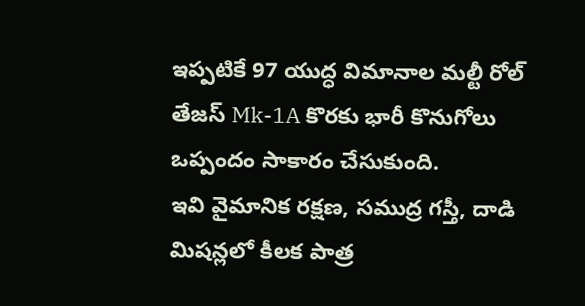ఇప్పటికే 97 యుద్ధ విమానాల మల్టీ రోల్ తేజస్ Mk-1A కొరకు భారీ కొనుగోలు ఒప్పందం సాకారం చేసుకుంది.
ఇవి వైమానిక రక్షణ, సముద్ర గస్తీ, దాడి మిషన్లలో కీలక పాత్ర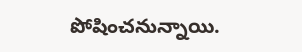పోషించనున్నాయి.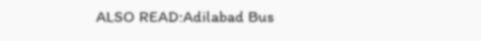ALSO READ:Adilabad Bus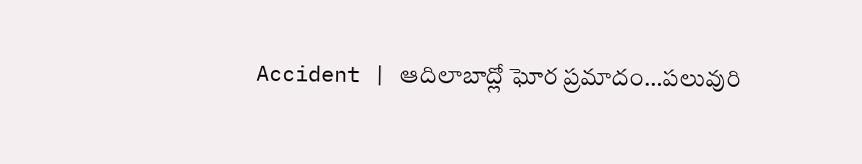Accident | ఆదిలాబాద్లో ఘోర ప్రమాదం…పలువురి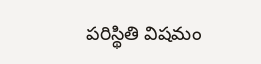పరిస్థితి విషమం